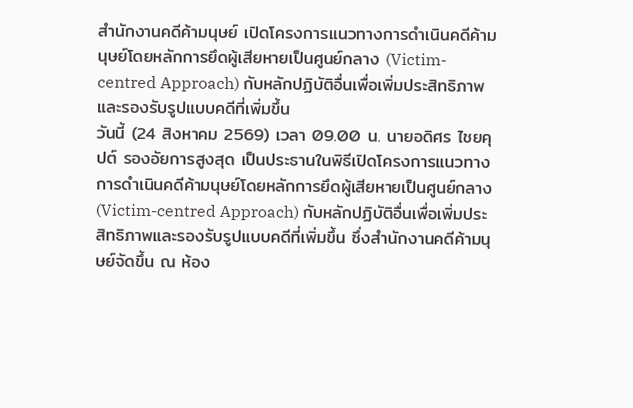สำนักงานคดีค้ามนุษย์ เปิดโครงการแนวทางการดำเนินคดีค้ามนุษย์โดยหลักการยึดผู้เสียหายเป็นศูนย์กลาง (Victim-centred Approach) กับหลักปฏิบัติอื่นเพื่อเพิ่มประสิทธิภาพ และรองรับรูปแบบคดีที่เพิ่มขึ้น
วันนี้ (24 สิงหาคม 2569) เวลา 09.00 น. นายอดิศร ไชยคุปต์ รองอัยการสูงสุด เป็นประธานในพิธีเปิดโครงการแนวทางการดำเนินคดีค้ามนุษย์โดยหลักการยึดผู้เสียหายเป็นศูนย์กลาง (Victim-centred Approach) กับหลักปฏิบัติอื่นเพื่อเพิ่มประสิทธิภาพและรองรับรูปแบบคดีที่เพิ่มขึ้น ซึ่งสำนักงานคดีค้ามนุษย์จัดขึ้น ณ ห้อง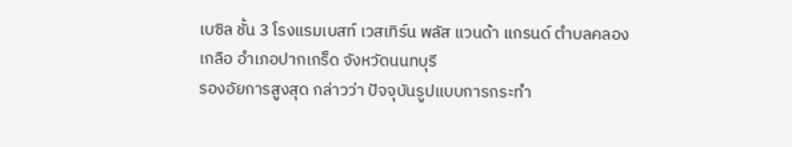เบซิล ชั้น 3 โรงแรมเบสท์ เวสเทิร์น พลัส แวนด้า แกรนด์ ตำบลคลองเกลือ อำเภอปากเกร็ด จังหวัดนนทบุรี
รองอัยการสูงสุด กล่าวว่า ปัจจุบันรูปแบบการกระทำ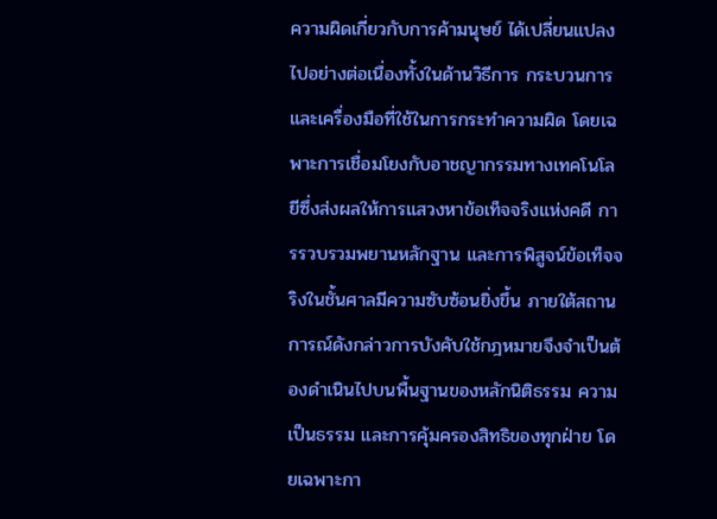ความผิดเกี่ยวกับการค้ามนุษย์ ได้เปลี่ยนแปลงไปอย่างต่อเนื่องทั้งในด้านวิธีการ กระบวนการ และเครื่องมือที่ใช้ในการกระทำความผิด โดยเฉพาะการเชื่อมโยงกับอาชญากรรมทางเทคโนโลยีซึ่งส่งผลให้การแสวงหาข้อเท็จจริงแห่งคดี การรวบรวมพยานหลักฐาน และการพิสูจน์ข้อเท็จจริงในชั้นศาลมีความซับซ้อนยิ่งขึ้น ภายใต้สถานการณ์ดังกล่าวการบังคับใช้กฎหมายจึงจำเป็นต้องดำเนินไปบนพื้นฐานของหลักนิติธรรม ความเป็นธรรม และการคุ้มครองสิทธิของทุกฝ่าย โดยเฉพาะกา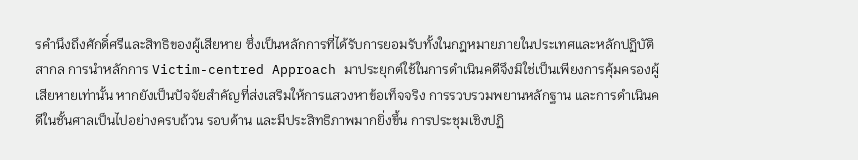รคำนึงถึงศักดิ์ศรีและสิทธิของผู้เสียหาย ซึ่งเป็นหลักการที่ได้รับการยอมรับทั้งในกฎหมายภายในประเทศและหลักปฏิบัติสากล การนำหลักการ Victim-centred Approach มาประยุกต์ใช้ในการดำเนินคดีจึงมิใช่เป็นเพียงการคุ้มครองผู้เสียหายเท่านั้น หากยังเป็นปัจจัยสำคัญที่ส่งเสริมให้การแสวงหาข้อเท็จจริง การรวบรวมพยานหลักฐาน และการดำเนินคดีในชั้นศาลเป็นไปอย่างครบถ้วน รอบด้าน และมีประสิทธิภาพมากยิ่งขึ้น การประชุมเชิงปฏิ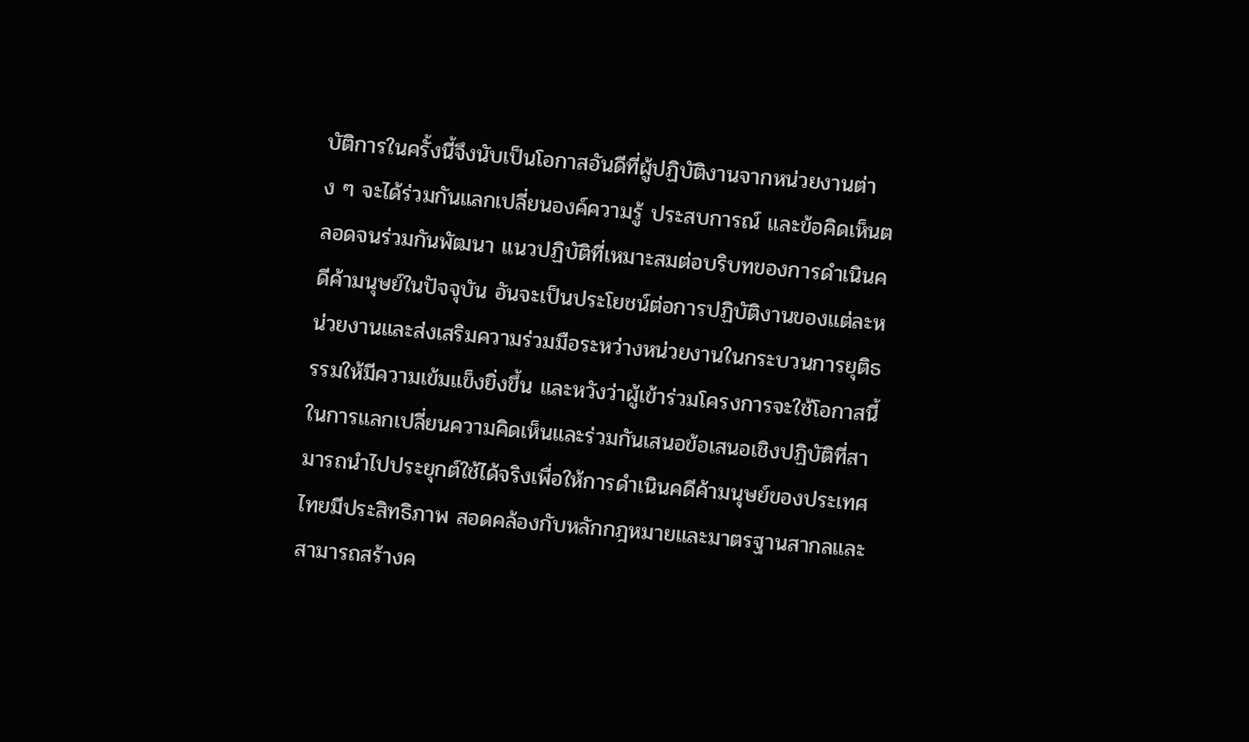บัติการในครั้งนี้จึงนับเป็นโอกาสอันดีที่ผู้ปฏิบัติงานจากหน่วยงานต่าง ๆ จะได้ร่วมกันแลกเปลี่ยนองค์ความรู้ ประสบการณ์ และข้อคิดเห็นตลอดจนร่วมกันพัฒนา แนวปฏิบัติที่เหมาะสมต่อบริบทของการดำเนินคดีค้ามนุษย์ในปัจจุบัน อันจะเป็นประโยชน์ต่อการปฏิบัติงานของแต่ละหน่วยงานและส่งเสริมความร่วมมือระหว่างหน่วยงานในกระบวนการยุติธรรมให้มีความเข้มแข็งยิ่งขึ้น และหวังว่าผู้เข้าร่วมโครงการจะใช้โอกาสนี้ในการแลกเปลี่ยนความคิดเห็นและร่วมกันเสนอข้อเสนอเชิงปฏิบัติที่สามารถนำไปประยุกต์ใช้ได้จริงเพื่อให้การดำเนินคดีค้ามนุษย์ของประเทศไทยมีประสิทธิภาพ สอดคล้องกับหลักกฎหมายและมาตรฐานสากลและสามารถสร้างค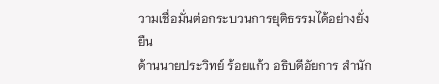วามเชื่อมั่นต่อกระบวนการยุติธรรมได้อย่างยั่งยืน
ด้านนายประวิทย์ ร้อยแก้ว อธิบดีอัยการ สำนัก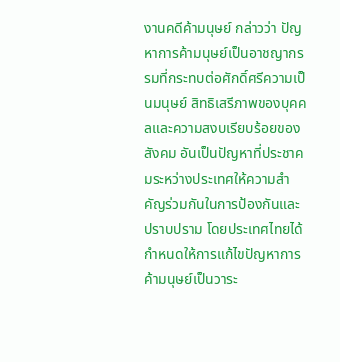งานคดีค้ามนุษย์ กล่าวว่า ปัญหาการค้ามนุษย์เป็นอาชญากรรมที่กระทบต่อศักดิ์ศรีความเป็นมนุษย์ สิทธิเสรีภาพของบุคคลและความสงบเรียบร้อยของสังคม อันเป็นปัญหาที่ประชาคมระหว่างประเทศให้ความสำคัญร่วมกันในการป้องกันและปราบปราม โดยประเทศไทยได้กำหนดให้การแก้ไขปัญหาการค้ามนุษย์เป็นวาระ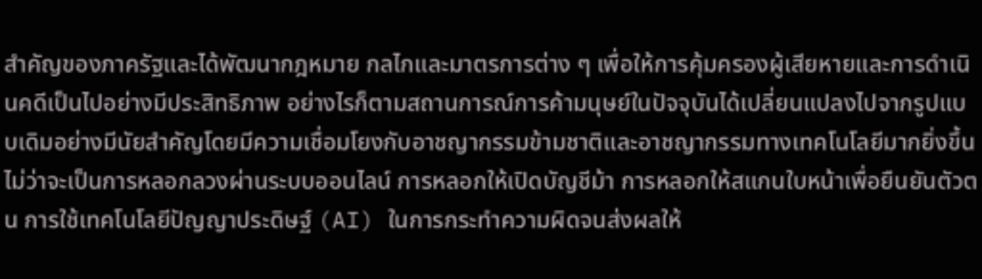สำคัญของภาครัฐและได้พัฒนากฎหมาย กลไกและมาตรการต่าง ๆ เพื่อให้การคุ้มครองผู้เสียหายและการดำเนินคดีเป็นไปอย่างมีประสิทธิภาพ อย่างไรก็ตามสถานการณ์การค้ามนุษย์ในปัจจุบันได้เปลี่ยนแปลงไปจากรูปแบบเดิมอย่างมีนัยสำคัญโดยมีความเชื่อมโยงกับอาชญากรรมข้ามชาติและอาชญากรรมทางเทคโนโลยีมากยิ่งขึ้น ไม่ว่าจะเป็นการหลอกลวงผ่านระบบออนไลน์ การหลอกให้เปิดบัญชีม้า การหลอกให้สแกนใบหน้าเพื่อยืนยันตัวตน การใช้เทคโนโลยีปัญญาประดิษฐ์ (AI) ในการกระทำความผิดจนส่งผลให้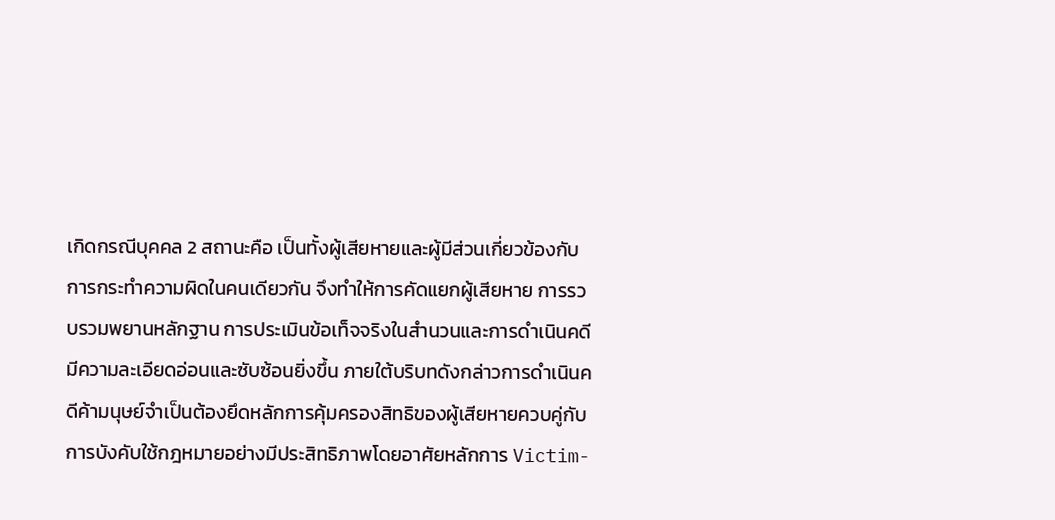เกิดกรณีบุคคล 2 สถานะคือ เป็นทั้งผู้เสียหายและผู้มีส่วนเกี่ยวข้องกับการกระทำความผิดในคนเดียวกัน จึงทำให้การคัดแยกผู้เสียหาย การรวบรวมพยานหลักฐาน การประเมินข้อเท็จจริงในสำนวนและการดำเนินคดีมีความละเอียดอ่อนและซับซ้อนยิ่งขึ้น ภายใต้บริบทดังกล่าวการดำเนินคดีค้ามนุษย์จำเป็นต้องยึดหลักการคุ้มครองสิทธิของผู้เสียหายควบคู่กับการบังคับใช้กฎหมายอย่างมีประสิทธิภาพโดยอาศัยหลักการ Victim-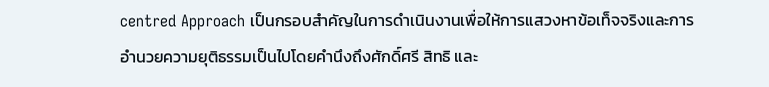centred Approach เป็นกรอบสำคัญในการดำเนินงานเพื่อให้การแสวงหาข้อเท็จจริงและการอำนวยความยุติธรรมเป็นไปโดยคำนึงถึงศักดิ์ศรี สิทธิ และ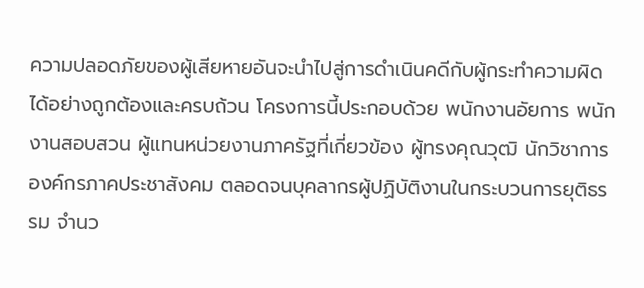ความปลอดภัยของผู้เสียหายอันจะนำไปสู่การดำเนินคดีกับผู้กระทำความผิดได้อย่างถูกต้องและครบถ้วน โครงการนี้ประกอบด้วย พนักงานอัยการ พนักงานสอบสวน ผู้แทนหน่วยงานภาครัฐที่เกี่ยวข้อง ผู้ทรงคุณวุฒิ นักวิชาการ องค์กรภาคประชาสังคม ตลอดจนบุคลากรผู้ปฏิบัติงานในกระบวนการยุติธรรม จำนว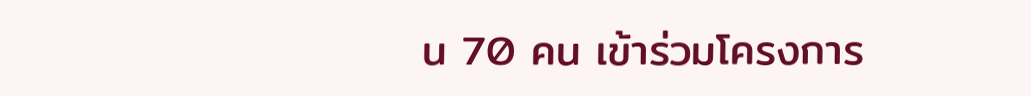น 70 คน เข้าร่วมโครงการ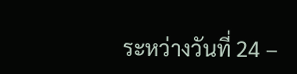ระหว่างวันที่ 24 –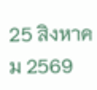25 สิงหาคม 2569